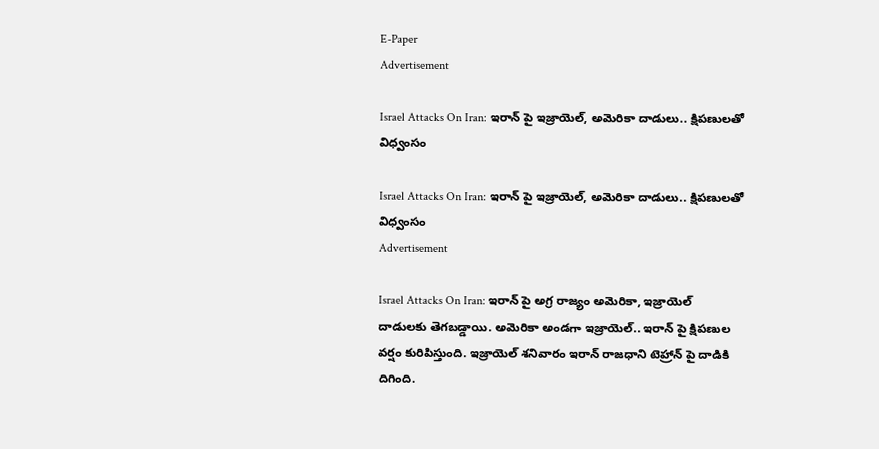E-Paper
Advertisement

Israel Attacks On Iran: ఇరాన్ పై ఇజ్రాయెల్, అమెరికా దాడులు.. క్షిపణులతో విధ్వంసం

Israel Attacks On Iran: ఇరాన్ పై ఇజ్రాయెల్, అమెరికా దాడులు.. క్షిపణులతో విధ్వంసం
Advertisement

Israel Attacks On Iran: ఇరాన్ పై అగ్ర రాజ్యం అమెరికా, ఇజ్రాయెల్ దాడులకు తెగబడ్డాయి. అమెరికా అండగా ఇజ్రాయెల్.. ఇరాన్ పై క్షిపణుల వర్షం కురిపిస్తుంది. ఇజ్రాయెల్ శనివారం ఇరాన్ రాజధాని టెహ్రాన్ పై దాడికి దిగింది.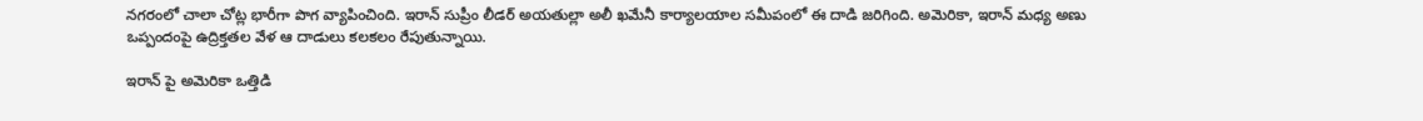నగరంలో చాలా చోట్ల భారీగా పొగ వ్యాపించింది. ఇరాన్ సుప్రీం లీడర్ అయతుల్లా అలీ ఖమేనీ కార్యాలయాల సమీపంలో ఈ దాడి జరిగింది. అమెరికా, ఇరాన్ మధ్య అణు ఒప్పందంపై ఉద్రిక్తతల వేళ ఆ దాడులు కలకలం రేపుతున్నాయి.

ఇరాన్ పై అమెరికా ఒత్తిడి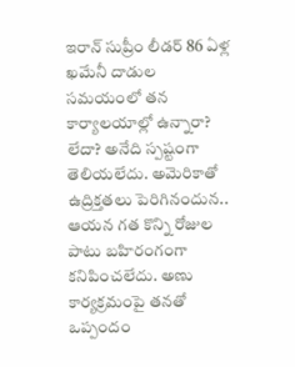ఇరాన్ సుప్రీం లీడర్ 86 ఏళ్ల ఖమేనీ దాడుల సమయంలో తన కార్యాలయాల్లో ఉన్నారా? లేదా? అనేది స్పష్టంగా తెలియలేదు. అమెరికాతో ఉద్రిక్తతలు పెరిగినందున.. ఆయన గత కొన్ని రోజుల పాటు బహిరంగంగా కనిపించలేదు. అణు కార్యక్రమంపై తనతో ఒప్పందం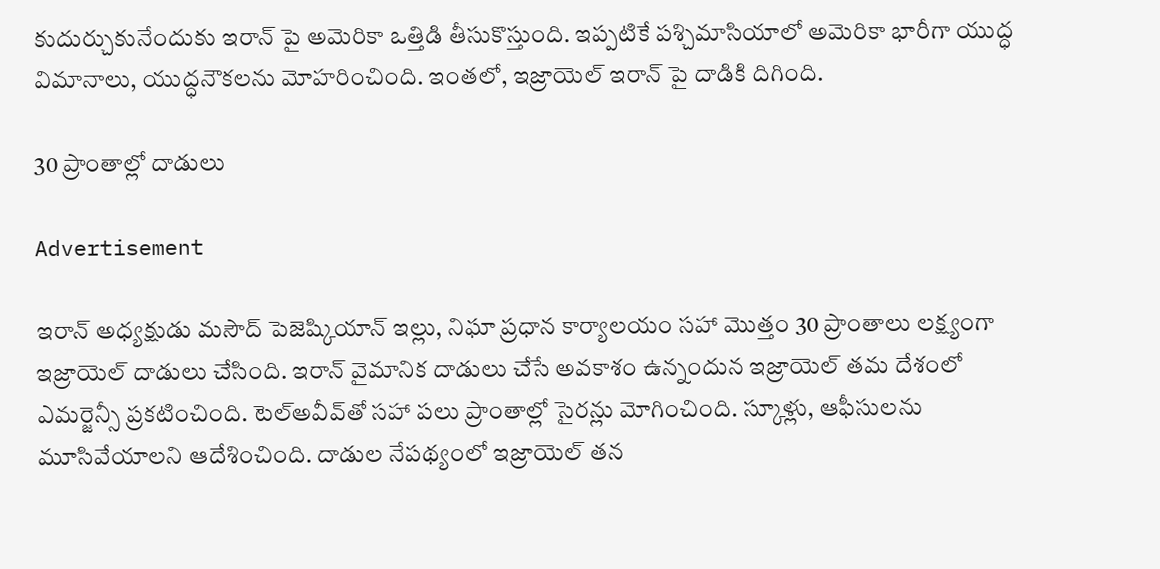కుదుర్చుకునేందుకు ఇరాన్ పై అమెరికా ఒత్తిడి తీసుకొస్తుంది. ఇప్పటికే పశ్చిమాసియాలో అమెరికా భారీగా యుద్ధ విమానాలు, యుద్ధనౌకలను మోహరించింది. ఇంతలో, ఇజ్రాయెల్ ఇరాన్ పై దాడికి దిగింది.

30 ప్రాంతాల్లో దాడులు

Advertisement

ఇరాన్‌ అధ్యక్షుడు మసౌద్ పెజెష్కియాన్‌ ఇల్లు, నిఘా ప్రధాన కార్యాలయం సహా మొత్తం 30 ప్రాంతాలు లక్ష్యంగా ఇజ్రాయెల్ దాడులు చేసింది. ఇరాన్ వైమానిక దాడులు చేసే అవకాశం ఉన్నందున ఇజ్రాయెల్ తమ దేశంలో ఎమర్జెన్సీ ప్రకటించింది. టెల్‌అవీవ్‌తో సహా పలు ప్రాంతాల్లో సైరన్లు మోగించింది. స్కూళ్లు, ఆఫీసులను మూసివేయాలని ఆదేశించింది. దాడుల నేపథ్యంలో ఇజ్రాయెల్‌ తన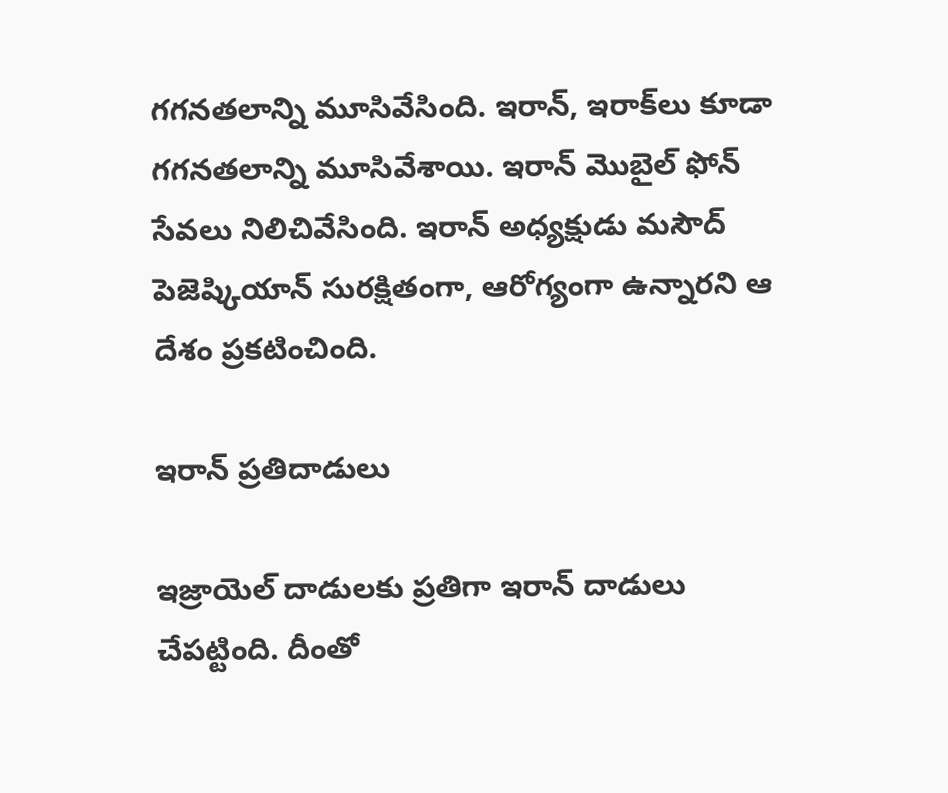గగనతలాన్ని మూసివేసింది. ఇరాన్‌, ఇరాక్‌లు కూడా గగనతలాన్ని మూసివేశాయి. ఇరాన్‌ మొబైల్‌ ఫోన్‌ సేవలు నిలిచివేసింది. ఇరాన్ అధ్యక్షుడు మసౌద్ పెజెష్కియాన్ సురక్షితంగా, ఆరోగ్యంగా ఉన్నారని ఆ దేశం ప్రకటించింది.

ఇరాన్ ప్రతిదాడులు

ఇజ్రాయెల్ దాడులకు ప్రతిగా ఇరాన్ దాడులు చేపట్టింది. దీంతో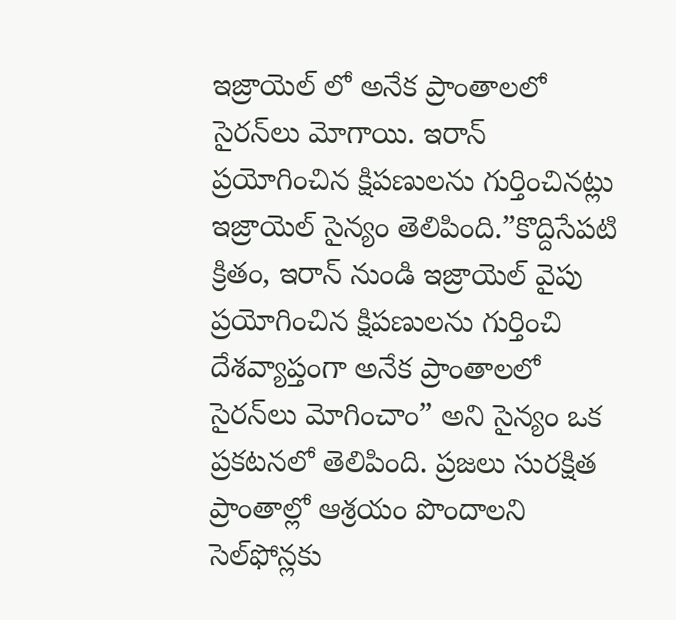ఇజ్రాయెల్ లో అనేక ప్రాంతాలలో సైరన్‌లు మోగాయి. ఇరాన్ ప్రయోగించిన క్షిపణులను గుర్తించినట్లు ఇజ్రాయెల్ సైన్యం తెలిపింది.”కొద్దిసేపటి క్రితం, ఇరాన్ నుండి ఇజ్రాయెల్ వైపు ప్రయోగించిన క్షిపణులను గుర్తించి దేశవ్యాప్తంగా అనేక ప్రాంతాలలో సైరన్‌లు మోగించాం” అని సైన్యం ఒక ప్రకటనలో తెలిపింది. ప్రజలు సురక్షిత ప్రాంతాల్లో ఆశ్రయం పొందాలని సెల్‌ఫోన్లకు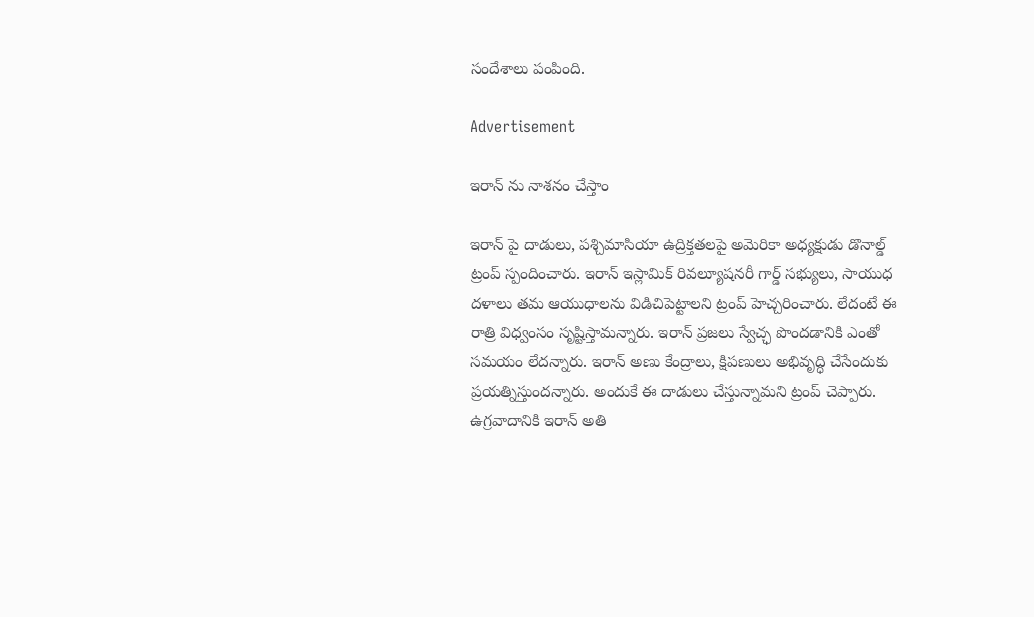సందేశాలు పంపింది.

Advertisement

ఇరాన్ ను నాశనం చేస్తాం

ఇరాన్ పై దాడులు, పశ్చిమాసియా ఉద్రిక్తతలపై అమెరికా అధ్యక్షుడు డొనాల్డ్ ట్రంప్ స్పందించారు. ఇరాన్ ఇస్లామిక్ రివల్యూషనరీ గార్డ్ సభ్యులు, సాయుధ దళాలు తమ ఆయుధాలను విడిచిపెట్టాలని ట్రంప్ హెచ్చరించారు. లేదంటే ఈ రాత్రి విధ్వంసం సృష్టిస్తామన్నారు. ఇరాన్ ప్రజలు స్వేచ్ఛ పొందడానికి ఎంతో సమయం లేదన్నారు. ఇరాన్ అణు కేంద్రాలు, క్షిపణులు అభివృద్ధి చేసేందుకు ప్రయత్నిస్తుందన్నారు. అందుకే ఈ దాడులు చేస్తున్నామని ట్రంప్ చెప్పారు. ఉగ్రవాదానికి ఇరాన్ అతి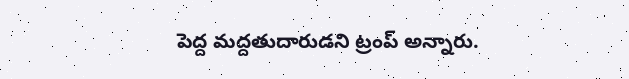పెద్ద మద్దతుదారుడని ట్రంప్ అన్నారు.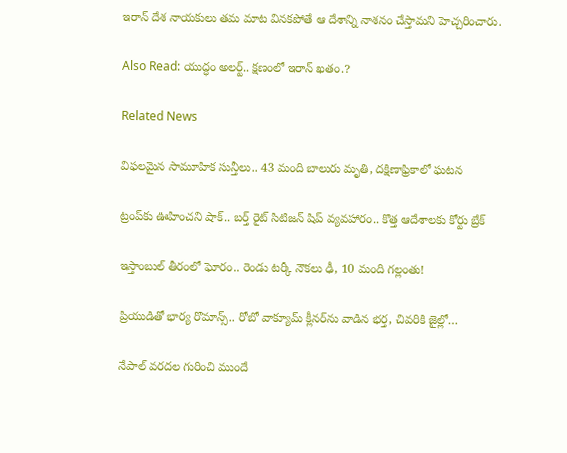ఇరాన్ దేశ నాయకులు తమ మాట వినకపోతే ఆ దేశాన్ని నాశనం చేస్తామని హెచ్చరించారు.

Also Read: యుద్ధం అలర్ట్.. క్షణంలో ఇరాన్ ఖతం.?

Related News

విఫలమైన సామూహిక సున్తీలు.. 43 మంది బాలురు మృతి, దక్షిణాఫ్రికాలో ఘటన

ట్రంప్‌‌కు ఊహించని షాక్‌.. బర్త్ రైట్ సిటిజన్ షిప్ వ్యవహారం.. కొత్త ఆదేశాలకు కోర్టు బ్రేక్

ఇస్తాంబుల్ తీరంలో ఘోరం.. రెండు టర్కీ నౌకలు ఢీ, 10 మంది గల్లంతు!

ప్రియుడితో భార్య రొమాన్స్.. రోబో వాక్యూమ్ క్లీనర్‌ను వాడిన భర్త, చివరికి జైల్లో…

నేపాల్ వరదల గురించి ముందే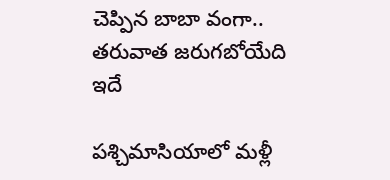చెప్పిన బాబా వంగా.. తరువాత జరుగబోయేది ఇదే

పశ్చిమాసియాలో మళ్లీ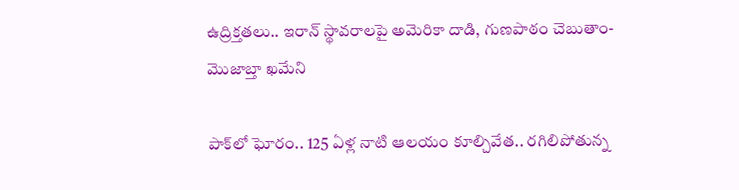ఉద్రిక్తతలు.. ఇరాన్ స్థావరాలపై అమెరికా దాడి, గుణపాఠం చెబుతాం-మొజాబ్తా ఖమేని

పాక్‌లో ఘోరం.. 125 ఏళ్ల నాటి ఆలయం కూల్చివేత.. రగిలిపోతున్న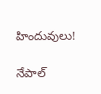హిందువులు!

నేపాల్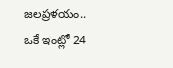జలప్రళయం.. ఒకే ఇంట్లో 24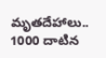మృతదేహాలు.. 1000 దాటిన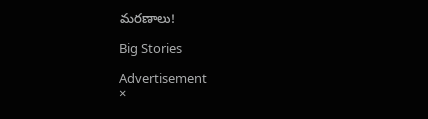మరణాలు!

Big Stories

Advertisement
×